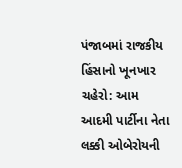પંજાબમાં રાજકીય હિંસાનો ખૂનખાર ચહેરો: આમ આદમી પાર્ટીના નેતા લક્કી ઓબેરોયની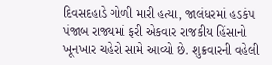દિવસદહાડે ગોળી મારી હત્યા, જાલંધરમાં હડકંપ
પંજાબ રાજ્યમાં ફરી એકવાર રાજકીય હિંસાનો ખૂનખાર ચહેરો સામે આવ્યો છે. શુક્રવારની વહેલી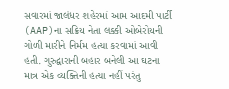સવારમાં જાલંધર શહેરમાં આમ આદમી પાર્ટી (AAP)ના સક્રિય નેતા લક્કી ઓબેરોયની ગોળી મારીને નિર્મમ હત્યા કરવામાં આવી હતી. ગુરુદ્વારાની બહાર બનેલી આ ઘટના માત્ર એક વ્યક્તિની હત્યા નહીં પરંતુ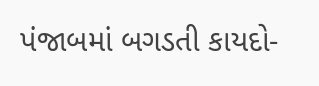પંજાબમાં બગડતી કાયદો-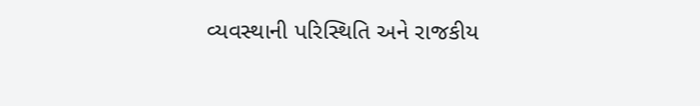વ્યવસ્થાની પરિસ્થિતિ અને રાજકીય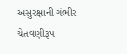અસુરક્ષાની ગંભીર ચેતવણીરૂપ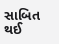સાબિત થઈ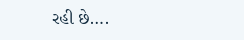રહી છે….